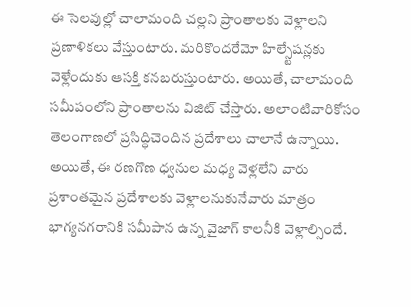ఈ సెలవుల్లో చాలామంది చల్లని ప్రాంతాలకు వెళ్లాలని ప్రణాళికలు వేస్తుంటారు. మరికొందరేమో హిల్స్టేషన్లకు వెళ్లేందుకు ఆసక్తి కనబరుస్తుంటారు. అయితే, చాలామంది సమీపంలోని ప్రాంతాలను విజిట్ చేస్తారు. అలాంటివారికోసం తెలంగాణలో ప్రసిద్ధిచెందిన ప్రదేశాలు చాలానే ఉన్నాయి. అయితే, ఈ రణగొణ ధ్వనుల మధ్య వెళ్లలేని వారు ప్రశాంతమైన ప్రదేశాలకు వెళ్లాలనుకునేవారు మాత్రం భాగ్యనగరానికి సమీపాన ఉన్న వైజాగ్ కాలనీకి వెళ్లాల్సిందే.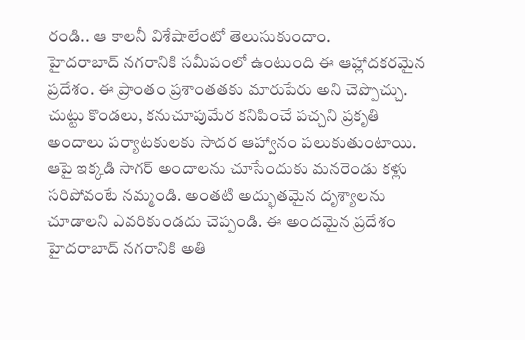రండి.. ఆ కాలనీ విశేషాలేంటో తెలుసుకుందాం.
హైదరాబాద్ నగరానికి సమీపంలో ఉంటుంది ఈ ఆహ్లాదకరమైన ప్రదేశం. ఈ ప్రాంతం ప్రశాంతతకు మారుపేరు అని చెప్పొచ్చు. చుట్టు కొండలు, కనుచూపుమేర కనిపించే పచ్చని ప్రకృతి అందాలు పర్యాటకులకు సాదర ఆహ్వానం పలుకుతుంటాయి. ఆపై ఇక్కడి సాగర్ అందాలను చూసేందుకు మనరెండు కళ్లు సరిపోవంటే నమ్మండి. అంతటి అద్భుతమైన దృశ్యాలను చూడాలని ఎవరికుండదు చెప్పండి. ఈ అందమైన ప్రదేశం హైదరాబాద్ నగరానికి అతి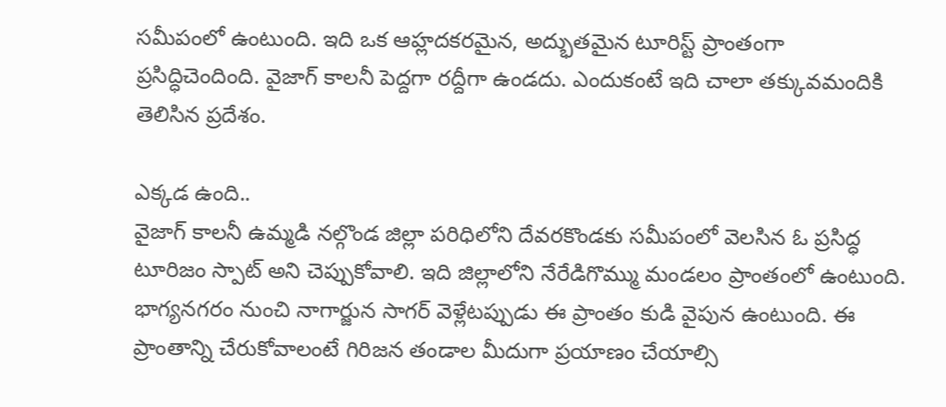సమీపంలో ఉంటుంది. ఇది ఒక ఆహ్లదకరమైన, అద్భుతమైన టూరిస్ట్ ప్రాంతంగా ప్రసిద్ధిచెందింది. వైజాగ్ కాలనీ పెద్దగా రద్దీగా ఉండదు. ఎందుకంటే ఇది చాలా తక్కువమందికి తెలిసిన ప్రదేశం.

ఎక్కడ ఉంది..
వైజాగ్ కాలనీ ఉమ్మడి నల్గొండ జిల్లా పరిధిలోని దేవరకొండకు సమీపంలో వెలసిన ఓ ప్రసిద్ధ టూరిజం స్పాట్ అని చెప్పుకోవాలి. ఇది జిల్లాలోని నేరేడిగొమ్ము మండలం ప్రాంతంలో ఉంటుంది. భాగ్యనగరం నుంచి నాగార్జున సాగర్ వెళ్లేటప్పుడు ఈ ప్రాంతం కుడి వైపున ఉంటుంది. ఈ ప్రాంతాన్ని చేరుకోవాలంటే గిరిజన తండాల మీదుగా ప్రయాణం చేయాల్సి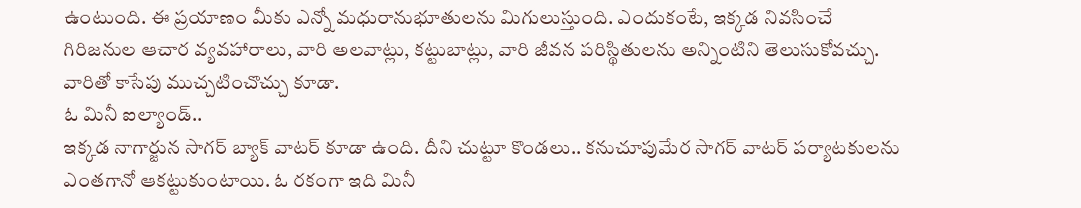ఉంటుంది. ఈ ప్రయాణం మీకు ఎన్నో మధురానుభూతులను మిగులుస్తుంది. ఎందుకంటే, ఇక్కడ నివసించే గిరిజనుల ఆచార వ్యవహారాలు, వారి అలవాట్లు, కట్టుబాట్లు, వారి జీవన పరిస్థితులను అన్నింటిని తెలుసుకోవచ్చు. వారితో కాసేపు ముచ్చటించొచ్చు కూడా.
ఓ మినీ ఐల్యాండ్..
ఇక్కడ నాగార్జున సాగర్ బ్యాక్ వాటర్ కూడా ఉంది. దీని చుట్టూ కొండలు.. కనుచూపుమేర సాగర్ వాటర్ పర్యాటకులను ఎంతగానో ఆకట్టుకుంటాయి. ఓ రకంగా ఇది మినీ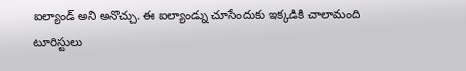ఐల్యాండ్ అని అనొచ్చు. ఈ ఐల్యాండ్ను చూసేందుకు ఇక్కడికి చాలామంది టూరిస్టులు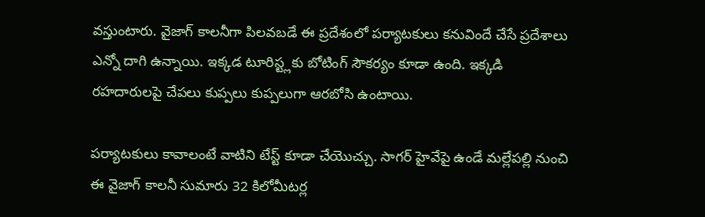వస్తుంటారు. వైజాగ్ కాలనీగా పిలవబడే ఈ ప్రదేశంలో పర్యాటకులు కనువిందే చేసే ప్రదేశాలు ఎన్నో దాగి ఉన్నాయి. ఇక్కడ టూరిస్ట్లకు బోటింగ్ సౌకర్యం కూడా ఉంది. ఇక్కడి రహదారులపై చేపలు కుప్పలు కుప్పలుగా ఆరబోసి ఉంటాయి.

పర్యాటకులు కావాలంటే వాటిని టేస్ట్ కూడా చేయొచ్చు. సాగర్ హైవేపై ఉండే మల్లేపల్లి నుంచి ఈ వైజాగ్ కాలనీ సుమారు 32 కిలోమీటర్ల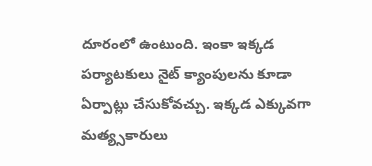దూరంలో ఉంటుంది. ఇంకా ఇక్కడ పర్యాటకులు నైట్ క్యాంపులను కూడా ఏర్పాట్లు చేసుకోవచ్చు. ఇక్కడ ఎక్కువగా మత్య్సకారులు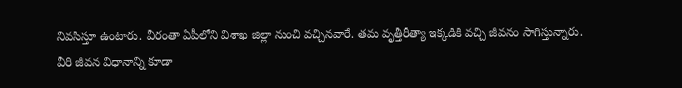నివసిస్తూ ఉంటారు. వీరంతా ఏపీలోని విశాఖ జిల్లా నుంచి వచ్చినవారే. తమ వృత్తీరీత్యా ఇక్కడికి వచ్చి జీవనం సాగిస్తున్నారు.
వీరి జీవన విధానాన్ని కూడా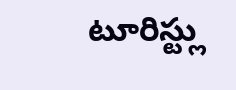టూరిస్ట్లు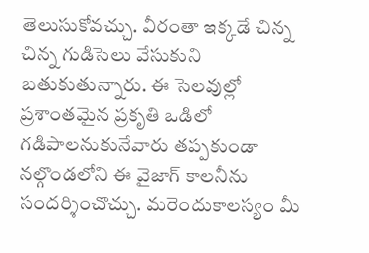తెలుసుకోవచ్చు. వీరంతా ఇక్కడే చిన్న చిన్న గుడిసెలు వేసుకుని బతుకుతున్నారు. ఈ సెలవుల్లో ప్రశాంతమైన ప్రకృతి ఒడిలో గడిపాలనుకునేవారు తప్పకుండా నల్గొండలోని ఈ వైజాగ్ కాలనీను సందర్శించొచ్చు. మరెందుకాలస్యం మీ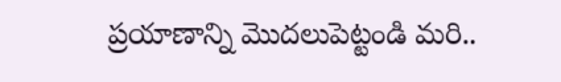ప్రయాణాన్ని మొదలుపెట్టండి మరి..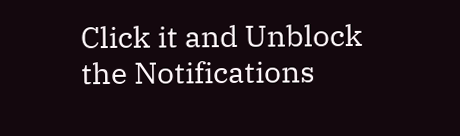Click it and Unblock the Notifications